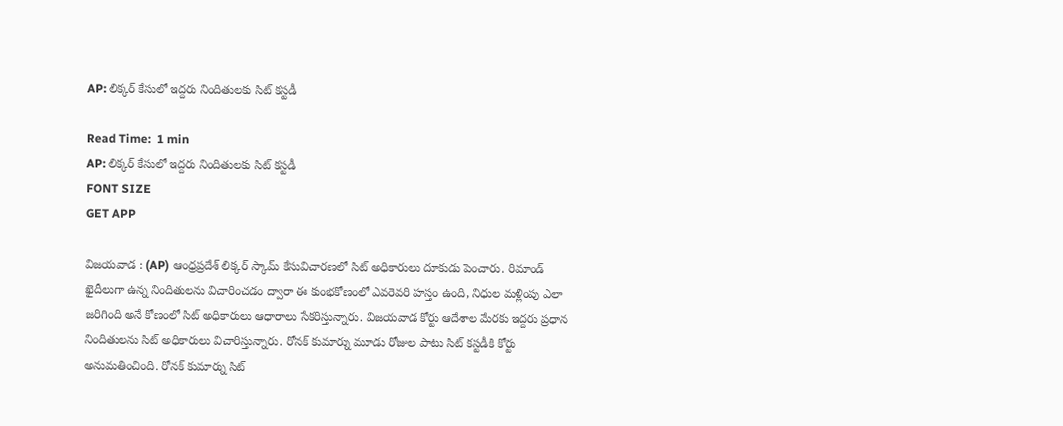AP: లిక్కర్ కేసులో ఇద్దరు నిందితులకు సిట్ కస్టడీ

Read Time:  1 min
AP: లిక్కర్ కేసులో ఇద్దరు నిందితులకు సిట్ కస్టడీ
FONT SIZE
GET APP

విజయవాడ : (AP) ఆంధ్రప్రదేశ్ లిక్కర్ స్కామ్ కేసువిచారణలో సిట్ అధికారులు దూకుడు పెంచారు. రిమాండ్ ఖైదీలుగా ఉన్న నిందితులను విచారించడం ద్వారా ఈ కుంభకోణంలో ఎవరెవరి హస్తం ఉంది, నిధుల మళ్లింపు ఎలా జరిగింది అనే కోణంలో సిట్ అధికారులు ఆధారాలు సేకరిస్తున్నారు. విజయవాడ కోర్టు ఆదేశాల మేరకు ఇద్దరు ప్రధాన నిందితులను సిట్ అధికారులు విచారిస్తున్నారు. రోనక్ కుమార్ను మూడు రోజుల పాటు సిట్ కస్టడీకి కోర్టు అనుమతించింది. రోనక్ కుమార్ను సిట్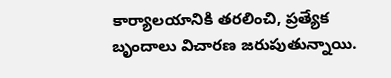కార్యాలయానికి తరలించి, ప్రత్యేక బృందాలు విచారణ జరుపుతున్నాయి.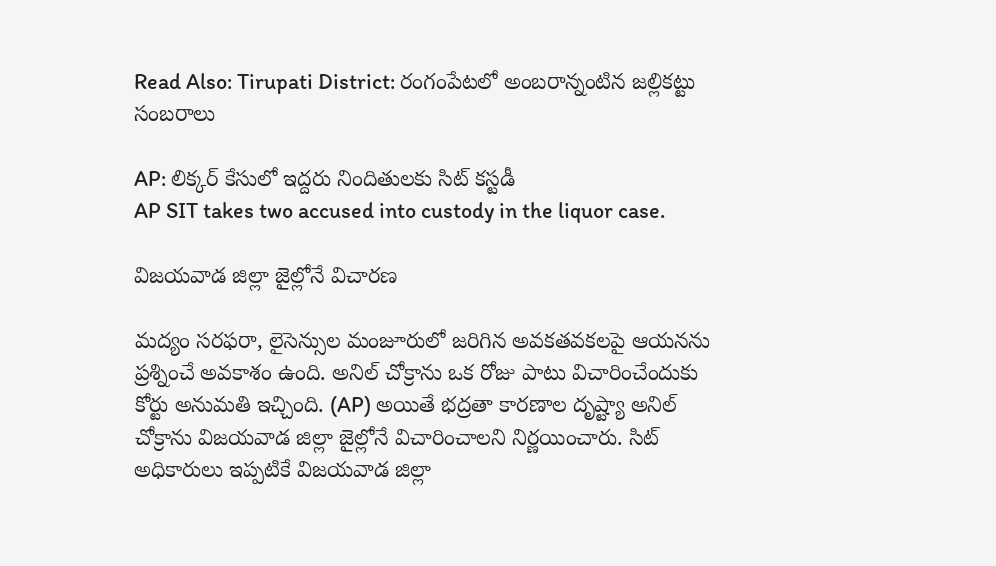Read Also: Tirupati District: రంగంపేటలో అంబరాన్నంటిన జల్లికట్టు సంబరాలు

AP: లిక్కర్ కేసులో ఇద్దరు నిందితులకు సిట్ కస్టడీ
AP SIT takes two accused into custody in the liquor case.

విజయవాడ జిల్లా జైల్లోనే విచారణ

మద్యం సరఫరా, లైసెన్సుల మంజూరులో జరిగిన అవకతవకలపై ఆయనను ప్రశ్నించే అవకాశం ఉంది. అనిల్ చోక్రాను ఒక రోజు పాటు విచారించేందుకు కోర్టు అనుమతి ఇచ్చింది. (AP) అయితే భద్రతా కారణాల దృష్ట్యా అనిల్ చోక్రాను విజయవాడ జిల్లా జైల్లోనే విచారించాలని నిర్ణయించారు. సిట్ అధికారులు ఇప్పటికే విజయవాడ జిల్లా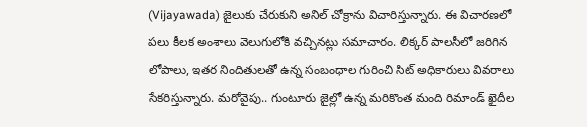(Vijayawada) జైలుకు చేరుకుని అనిల్ చోక్రాను విచారిస్తున్నారు. ఈ విచారణలో పలు కీలక అంశాలు వెలుగులోకి వచ్చినట్లు సమాచారం. లిక్కర్ పాలసీలో జరిగిన లోపాలు, ఇతర నిందితులతో ఉన్న సంబంధాల గురించి సిట్ అధికారులు వివరాలు సేకరిస్తున్నారు. మరోవైపు.. గుంటూరు జైల్లో ఉన్న మరికొంత మంది రిమాండ్ ఖైదీల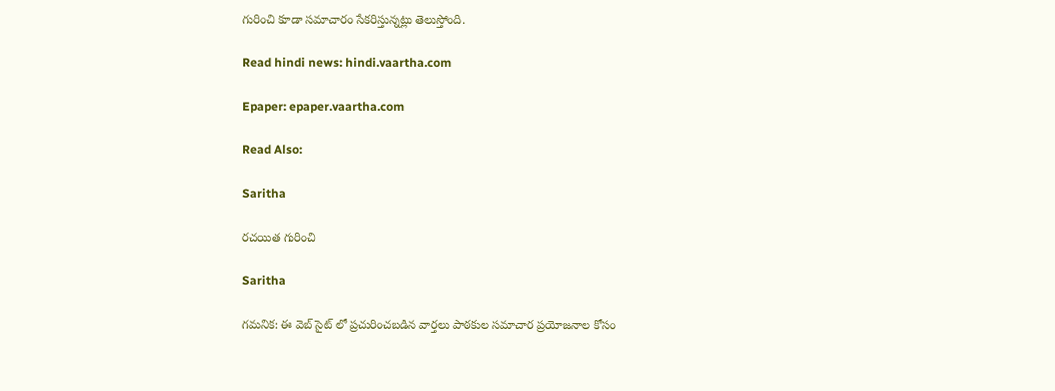గురించి కూడా సమాచారం సేకరిస్తున్నట్లు తెలుస్తోంది.

Read hindi news: hindi.vaartha.com

Epaper: epaper.vaartha.com

Read Also:

Saritha

రచయిత గురించి

Saritha

గమనిక: ఈ వెబ్ సైట్ లో ప్రచురించబడిన వార్తలు పాఠకుల సమాచార ప్రయోజనాల కోసం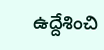ఉద్దేశించి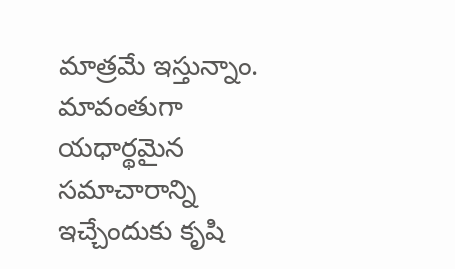మాత్రమే ఇస్తున్నాం. మావంతుగా యధార్థమైన సమాచారాన్ని ఇచ్చేందుకు కృషి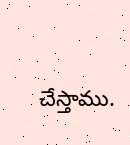చేస్తాము.